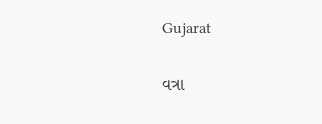Gujarat

વત્રા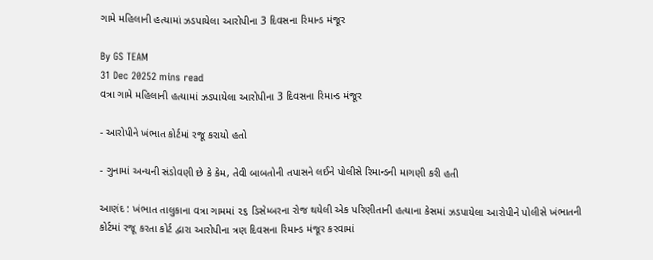ગામે મહિલાની હત્યામાં ઝડપાયેલા આરોપીના 3 દિવસના રિમાન્ડ મંજૂર

By GS TEAM
31 Dec 20252 mins read
વત્રા ગામે મહિલાની હત્યામાં ઝડપાયેલા આરોપીના 3 દિવસના રિમાન્ડ મંજૂર

- આરોપીને ખંભાત કોર્ટમાં રજૂ કરાયો હતો

- ગુનામાં અન્યની સંડોવણી છે કે કેમ, તેવી બાબતોની તપાસને લઈને પોલીસે રિમાન્ડની માગણી કરી હતી

આણંદ : ખંભાત તાલુકાના વત્રા ગામમાં ૨૬ ડિસેમ્બરના રોજ થયેલી એક પરિણીતાની હત્યાના કેસમાં ઝડપાયેલા આરોપીને પોલીસે ખંભાતની કોર્ટમાં રજૂ કરતા કોર્ટ દ્વારા આરોપીના ત્રણ દિવસના રિમાન્ડ મંજૂર કરવામાં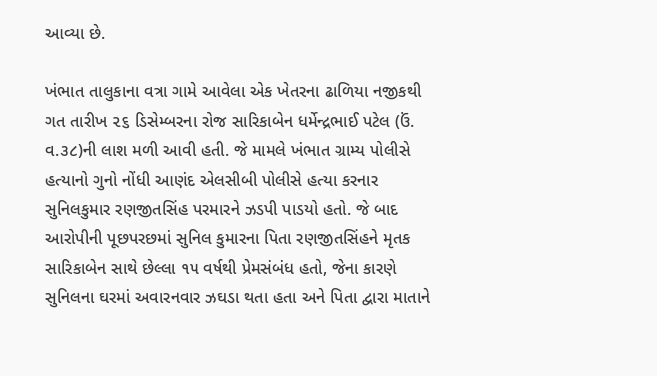આવ્યા છે.

ખંભાત તાલુકાના વત્રા ગામે આવેલા એક ખેતરના ઢાળિયા નજીકથી ગત તારીખ ૨૬ ડિસેમ્બરના રોજ સારિકાબેન ધર્મેન્દ્રભાઈ પટેલ (ઉં. વ.૩૮)ની લાશ મળી આવી હતી. જે મામલે ખંભાત ગ્રામ્ય પોલીસે હત્યાનો ગુનો નોંધી આણંદ એલસીબી પોલીસે હત્યા કરનાર સુનિલકુમાર રણજીતસિંહ પરમારને ઝડપી પાડયો હતો. જે બાદ આરોપીની પૂછપરછમાં સુનિલ કુમારના પિતા રણજીતસિંહને મૃતક સારિકાબેન સાથે છેલ્લા ૧૫ વર્ષથી પ્રેમસંબંધ હતો, જેના કારણે સુનિલના ઘરમાં અવારનવાર ઝઘડા થતા હતા અને પિતા દ્વારા માતાને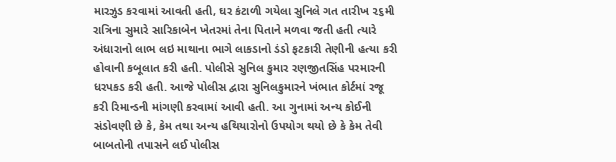મારઝુડ કરવામાં આવતી હતી, ઘર કંટાળી ગયેલા સુનિલે ગત તારીખ ૨૬મી રાત્રિના સુમારે સારિકાબેન ખેતરમાં તેના પિતાને મળવા જતી હતી ત્યારે અંધારાનો લાભ લઇ માથાના ભાગે લાકડાનો ડંડો ફટકારી તેણીની હત્યા કરી હોવાની કબૂલાત કરી હતી. પોલીસે સુનિલ કુમાર રણજીતસિંહ પરમારની ધરપકડ કરી હતી. આજે પોલીસ દ્વારા સુનિલકુમારને ખંભાત કોર્ટમાં રજૂ કરી રિમાન્ડની માંગણી કરવામાં આવી હતી. આ ગુનામાં અન્ય કોઈની સંડોવણી છે કે, કેમ તથા અન્ય હથિયારોનો ઉપયોગ થયો છે કે કેમ તેવી બાબતોની તપાસને લઈ પોલીસ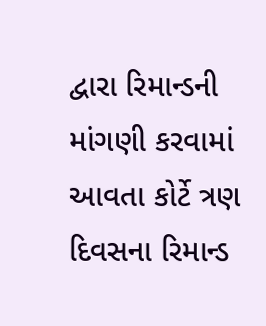દ્વારા રિમાન્ડની માંગણી કરવામાં આવતા કોર્ટે ત્રણ દિવસના રિમાન્ડ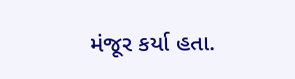મંજૂર કર્યા હતા.